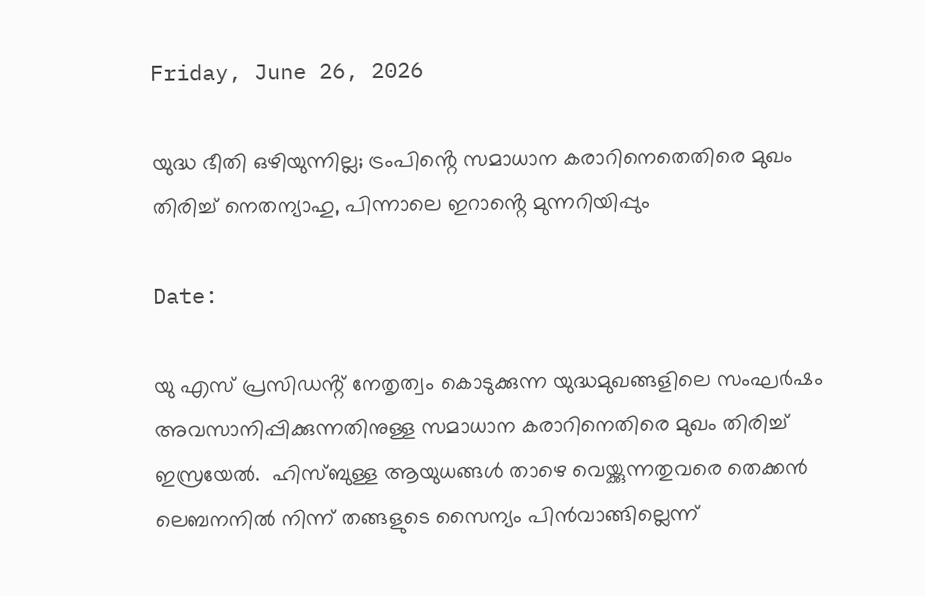Friday, June 26, 2026

യുദ്ധ ഭീതി ഒഴിയുന്നില്ല; ട്രംപിൻ്റെ സമാധാന കരാറിനെതെതിരെ മുഖം തിരിച്ച് നെതന്യാഹു, പിന്നാലെ ഇറാൻ്റെ മുന്നറിയിപ്പും

Date:

യു എസ് പ്രസിഡൻ്റ് നേതൃത്വം കൊടുക്കുന്ന യുദ്ധമുഖങ്ങളിലെ സംഘർഷം അവസാനിപ്പിക്കുന്നതിനുള്ള സമാധാന കരാറിനെതിരെ മുഖം തിരിച്ച് ഇസ്രയേൽ.  ഹിസ്ബുള്ള ആയുധങ്ങൾ താഴെ വെയ്ക്കുന്നതുവരെ തെക്കൻ ലെബനനിൽ നിന്ന് തങ്ങളുടെ സൈന്യം പിൻവാങ്ങില്ലെന്ന്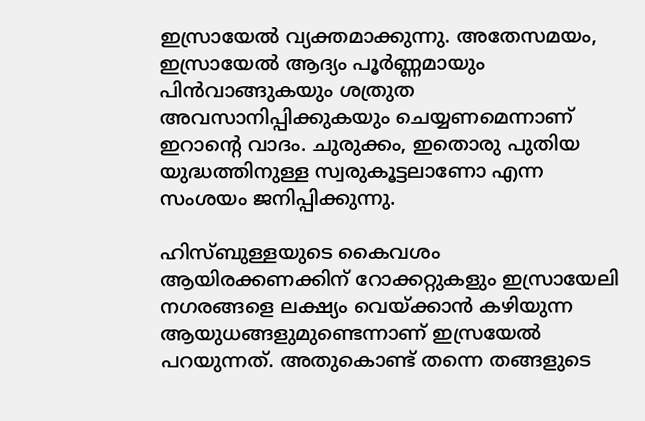ഇസ്രായേൽ വ്യക്തമാക്കുന്നു. അതേസമയം, ഇസ്രായേൽ ആദ്യം പൂർണ്ണമായും പിൻവാങ്ങുകയും ശത്രുത അവസാനിപ്പിക്കുകയും ചെയ്യണമെന്നാണ് ഇറാൻ്റെ വാദം. ചുരുക്കം, ഇതൊരു പുതിയ യുദ്ധത്തിനുള്ള സ്വരുകൂട്ടലാണോ എന്ന സംശയം ജനിപ്പിക്കുന്നു.

ഹിസ്ബുള്ളയുടെ കൈവശം ആയിരക്കണക്കിന് റോക്കറ്റുകളും ഇസ്രായേലി നഗരങ്ങളെ ലക്ഷ്യം വെയ്ക്കാൻ കഴിയുന്ന ആയുധങ്ങളുമുണ്ടെന്നാണ് ഇസ്രയേൽ പറയുന്നത്. അതുകൊണ്ട് തന്നെ തങ്ങളുടെ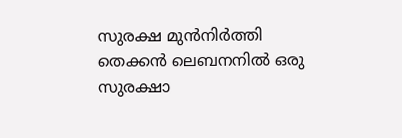സുരക്ഷ മുൻനിർത്തി തെക്കൻ ലെബനനിൽ ഒരു സുരക്ഷാ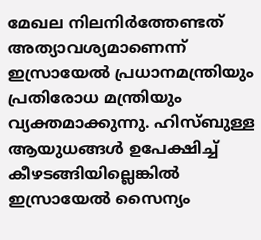മേഖല നിലനിർത്തേണ്ടത് അത്യാവശ്യമാണെന്ന് ഇസ്രായേൽ പ്രധാനമന്ത്രിയും പ്രതിരോധ മന്ത്രിയും വ്യക്തമാക്കുന്നു. ഹിസ്ബുള്ള ആയുധങ്ങൾ ഉപേക്ഷിച്ച് കീഴടങ്ങിയില്ലെങ്കിൽ ഇസ്രായേൽ സൈന്യം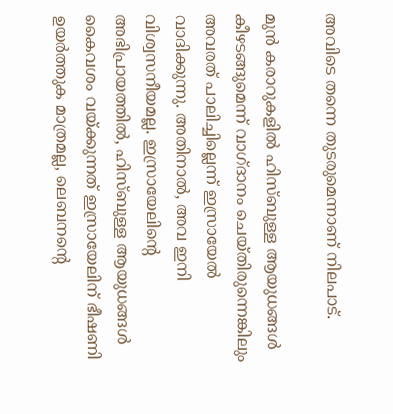അവിടെ തന്നെ തുടരുമെന്നാണ് നിലപാട്.

മുൻ കരാറുകളിൽ ഹിസ്ബുള്ള ആയുധങ്ങൾ കീഴടങ്ങുമെന്ന് വാഗ്ദാനം ചെയ്തിരുന്നെങ്കിലും അവരത് പാലിച്ചില്ലെന്ന് ഇസ്രായേൽ വാദിക്കുന്നു. അതിനാൽ, അവ ഇനി വിശ്വസനീയമല്ല. ഇസ്രായേലിന്റെ അഭിപ്രായത്തിൽ, ഹിസ്ബുള്ള ആയുധങ്ങൾ കൈവശം വയ്ക്കുന്നത് ഇസ്രായേലിന് ഭീഷണി ഉയർത്തുക മാത്രമല്ല, ലെബനന്റെ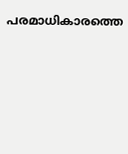പരമാധികാരത്തെ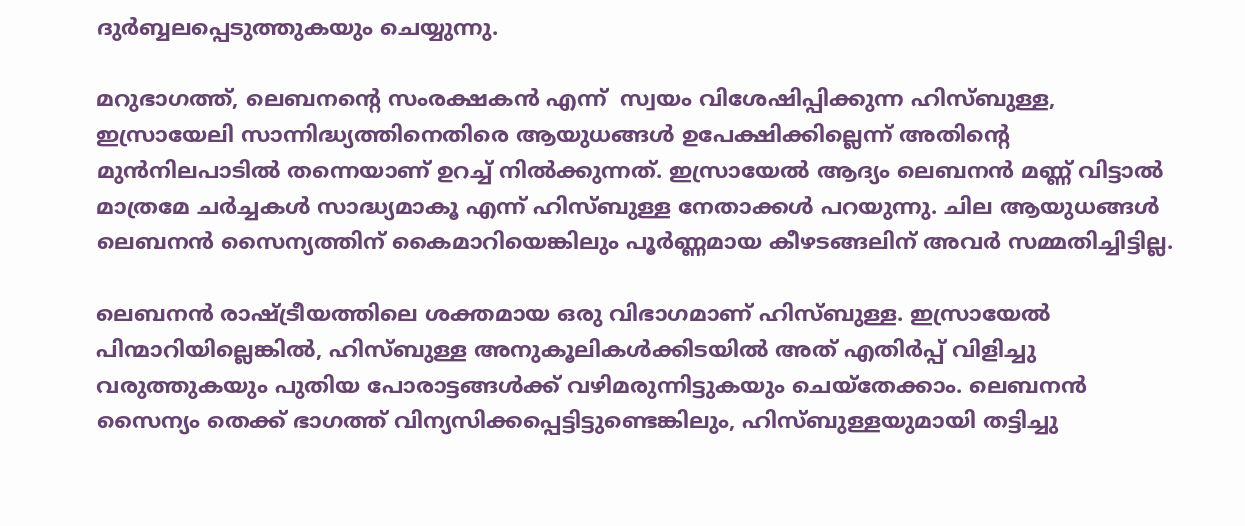ദുർബ്ബലപ്പെടുത്തുകയും ചെയ്യുന്നു.

മറുഭാഗത്ത്, ലെബനന്റെ സംരക്ഷകൻ എന്ന്  സ്വയം വിശേഷിപ്പിക്കുന്ന ഹിസ്ബുള്ള, ഇസ്രായേലി സാന്നിദ്ധ്യത്തിനെതിരെ ആയുധങ്ങൾ ഉപേക്ഷിക്കില്ലെന്ന് അതിന്റെ മുൻനിലപാടിൽ തന്നെയാണ് ഉറച്ച് നിൽക്കുന്നത്. ഇസ്രായേൽ ആദ്യം ലെബനൻ മണ്ണ് വിട്ടാൽ മാത്രമേ ചർച്ചകൾ സാദ്ധ്യമാകൂ എന്ന് ഹിസ്ബുള്ള നേതാക്കൾ പറയുന്നു. ചില ആയുധങ്ങൾ ലെബനൻ സൈന്യത്തിന് കൈമാറിയെങ്കിലും പൂർണ്ണമായ കീഴടങ്ങലിന് അവർ സമ്മതിച്ചിട്ടില്ല.

ലെബനൻ രാഷ്ട്രീയത്തിലെ ശക്തമായ ഒരു വിഭാഗമാണ് ഹിസ്ബുള്ള. ഇസ്രായേൽ പിന്മാറിയില്ലെങ്കിൽ, ഹിസ്ബുള്ള അനുകൂലികൾക്കിടയിൽ അത് എതിർപ്പ് വിളിച്ചു വരുത്തുകയും പുതിയ പോരാട്ടങ്ങൾക്ക് വഴിമരുന്നിട്ടുകയും ചെയ്തേക്കാം. ലെബനൻ സൈന്യം തെക്ക് ഭാഗത്ത് വിന്യസിക്കപ്പെട്ടിട്ടുണ്ടെങ്കിലും, ഹിസ്ബുള്ളയുമായി തട്ടിച്ചു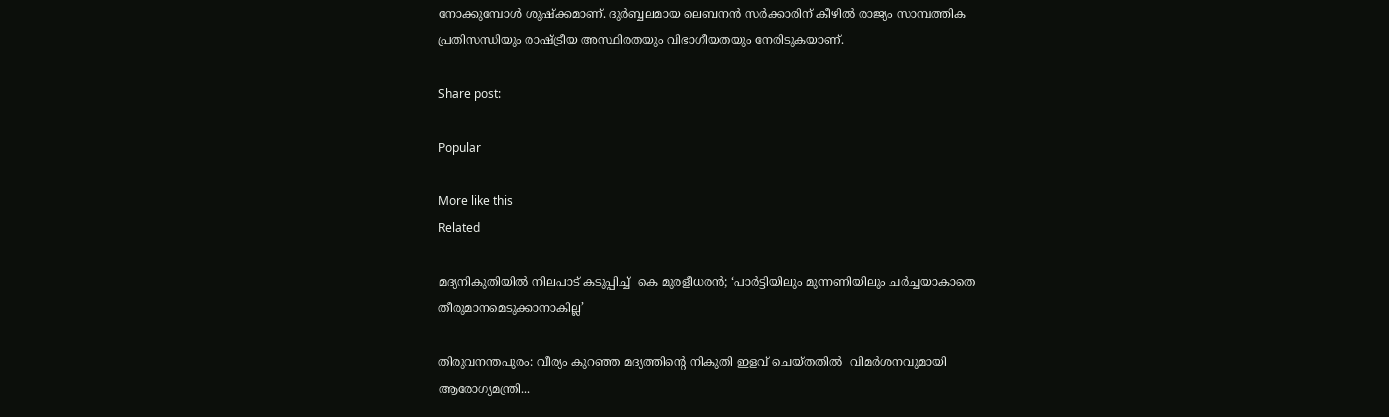നോക്കുമ്പോൾ ശുഷ്ക്കമാണ്. ദുർബ്ബലമായ ലെബനൻ സർക്കാരിന് കീഴിൽ രാജ്യം സാമ്പത്തിക പ്രതിസന്ധിയും രാഷ്ട്രീയ അസ്ഥിരതയും വിഭാഗീയതയും നേരിടുകയാണ്.

Share post:

Popular

More like this
Related

മദ്യനികുതിയിൽ നിലപാട് കടുപ്പിച്ച്  കെ മുരളീധരൻ; ‘പാർട്ടിയിലും മുന്നണിയിലും ചർച്ചയാകാതെ തീരുമാനമെടുക്കാനാകില്ല’

തിരുവനന്തപുരം: വീര്യം കുറഞ്ഞ മദ്യത്തിൻ്റെ നികുതി ഇളവ് ചെയ്തതിൽ  വിമർശനവുമായി ആരോഗ്യമന്ത്രി...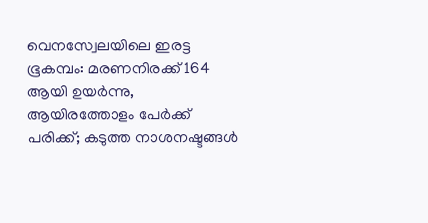വെനസ്വേലയിലെ ഇരട്ട ഭൂകമ്പം: മരണനിരക്ക് 164 ആയി ഉയർന്നു, ആയിരത്തോളം പേർക്ക് പരിക്ക്; കടുത്ത നാശനഷ്ടങ്ങൾ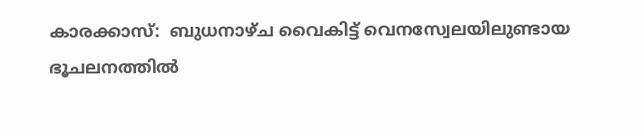കാരക്കാസ്:  ബുധനാഴ്ച വൈകിട്ട് വെനസ്വേലയിലുണ്ടായ ഭൂചലനത്തിൽ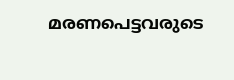മരണപെട്ടവരുടെ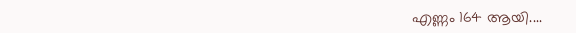എണ്ണം 164 ആയി....